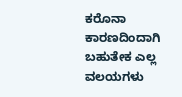ಕರೊನಾ ಕಾರಣದಿಂದಾಗಿ ಬಹುತೇಕ ಎಲ್ಲ ವಲಯಗಳು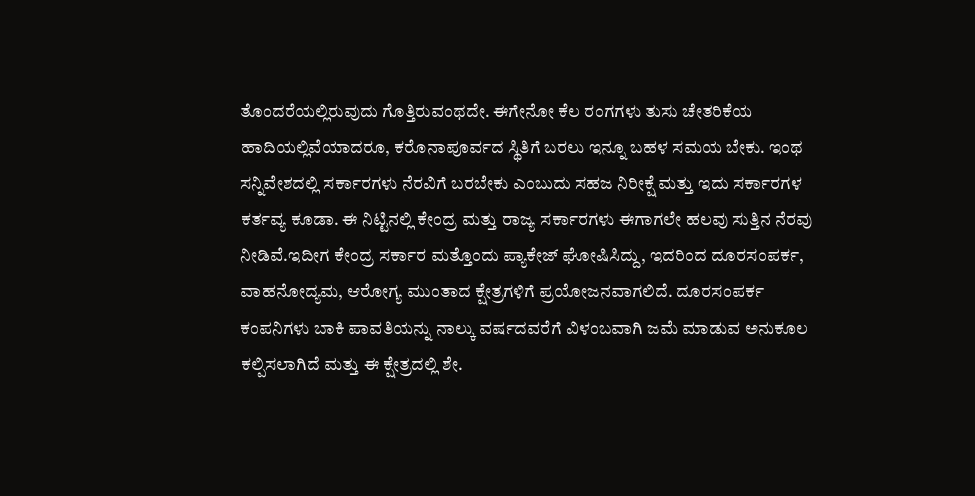ತೊಂದರೆಯಲ್ಲಿರುವುದು ಗೊತ್ತಿರುವಂಥದೇ. ಈಗೇನೋ ಕೆಲ ರಂಗಗಳು ತುಸು ಚೇತರಿಕೆಯ ಹಾದಿಯಲ್ಲಿವೆಯಾದರೂ, ಕರೊನಾಪೂರ್ವದ ಸ್ಥಿತಿಗೆ ಬರಲು ಇನ್ನೂ ಬಹಳ ಸಮಯ ಬೇಕು. ಇಂಥ ಸನ್ನಿವೇಶದಲ್ಲಿ ಸರ್ಕಾರಗಳು ನೆರವಿಗೆ ಬರಬೇಕು ಎಂಬುದು ಸಹಜ ನಿರೀಕ್ಷೆ ಮತ್ತು ಇದು ಸರ್ಕಾರಗಳ ಕರ್ತವ್ಯ ಕೂಡಾ. ಈ ನಿಟ್ಟಿನಲ್ಲಿ ಕೇಂದ್ರ ಮತ್ತು ರಾಜ್ಯ ಸರ್ಕಾರಗಳು ಈಗಾಗಲೇ ಹಲವು ಸುತ್ತಿನ ನೆರವು ನೀಡಿವೆ.ಇದೀಗ ಕೇಂದ್ರ ಸರ್ಕಾರ ಮತ್ತೊಂದು ಪ್ಯಾಕೇಜ್ ಘೋಷಿಸಿದ್ದು, ಇದರಿಂದ ದೂರಸಂಪರ್ಕ, ವಾಹನೋದ್ಯಮ, ಆರೋಗ್ಯ ಮುಂತಾದ ಕ್ಷೇತ್ರಗಳಿಗೆ ಪ್ರಯೋಜನವಾಗಲಿದೆ. ದೂರಸಂಪರ್ಕ ಕಂಪನಿಗಳು ಬಾಕಿ ಪಾವತಿಯನ್ನು ನಾಲ್ಕು ವರ್ಷದವರೆಗೆ ವಿಳಂಬವಾಗಿ ಜಮೆ ಮಾಡುವ ಅನುಕೂಲ ಕಲ್ಪಿಸಲಾಗಿದೆ ಮತ್ತು ಈ ಕ್ಷೇತ್ರದಲ್ಲಿ ಶೇ.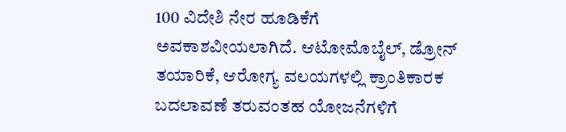100 ವಿದೇಶಿ ನೇರ ಹೂಡಿಕೆಗೆ ಅವಕಾಶವೀಯಲಾಗಿದೆ. ಆಟೋಮೊಬೈಲ್, ಡ್ರೋನ್ ತಯಾರಿಕೆ, ಆರೋಗ್ಯ ವಲಯಗಳಲ್ಲಿ ಕ್ರಾಂತಿಕಾರಕ ಬದಲಾವಣೆ ತರುವಂತಹ ಯೋಜನೆಗಳಿಗೆ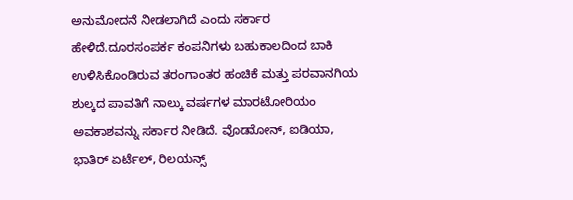ಅನುಮೋದನೆ ನೀಡಲಾಗಿದೆ ಎಂದು ಸರ್ಕಾರ ಹೇಳಿದೆ.ದೂರಸಂಪರ್ಕ ಕಂಪನಿಗಳು ಬಹುಕಾಲದಿಂದ ಬಾಕಿ ಉಳಿಸಿಕೊಂಡಿರುವ ತರಂಗಾಂತರ ಹಂಚಿಕೆ ಮತ್ತು ಪರವಾನಗಿಯ ಶುಲ್ಕದ ಪಾವತಿಗೆ ನಾಲ್ಕು ವರ್ಷಗಳ ಮಾರಟೋರಿಯಂ ಅವಕಾಶವನ್ನು ಸರ್ಕಾರ ನೀಡಿದೆ. ವೊಡಾೋನ್, ಐಡಿಯಾ, ಭಾತಿರ್ ಏರ್ಟೆಲ್, ರಿಲಯನ್ಸ್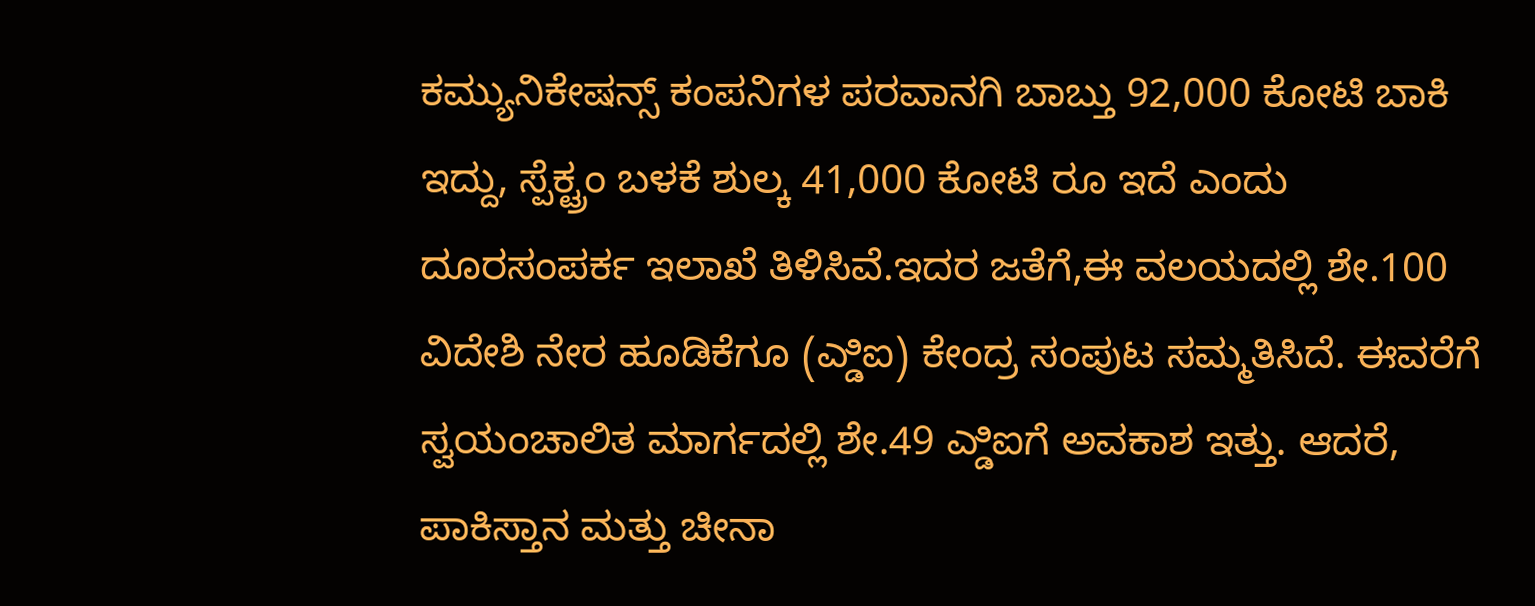ಕಮ್ಯುನಿಕೇಷನ್ಸ್ ಕಂಪನಿಗಳ ಪರವಾನಗಿ ಬಾಬ್ತು 92,000 ಕೋಟಿ ಬಾಕಿ ಇದ್ದು, ಸ್ಪೆಕ್ಟ್ರಂ ಬಳಕೆ ಶುಲ್ಕ 41,000 ಕೋಟಿ ರೂ ಇದೆ ಎಂದು ದೂರಸಂಪರ್ಕ ಇಲಾಖೆ ತಿಳಿಸಿವೆ.ಇದರ ಜತೆಗೆ,ಈ ವಲಯದಲ್ಲಿ ಶೇ.100 ವಿದೇಶಿ ನೇರ ಹೂಡಿಕೆಗೂ (ಎ್ಡಿಐ) ಕೇಂದ್ರ ಸಂಪುಟ ಸಮ್ಮತಿಸಿದೆ. ಈವರೆಗೆ ಸ್ವಯಂಚಾಲಿತ ಮಾರ್ಗದಲ್ಲಿ ಶೇ.49 ಎ್ಡಿಐಗೆ ಅವಕಾಶ ಇತ್ತು. ಆದರೆ, ಪಾಕಿಸ್ತಾನ ಮತ್ತು ಚೀನಾ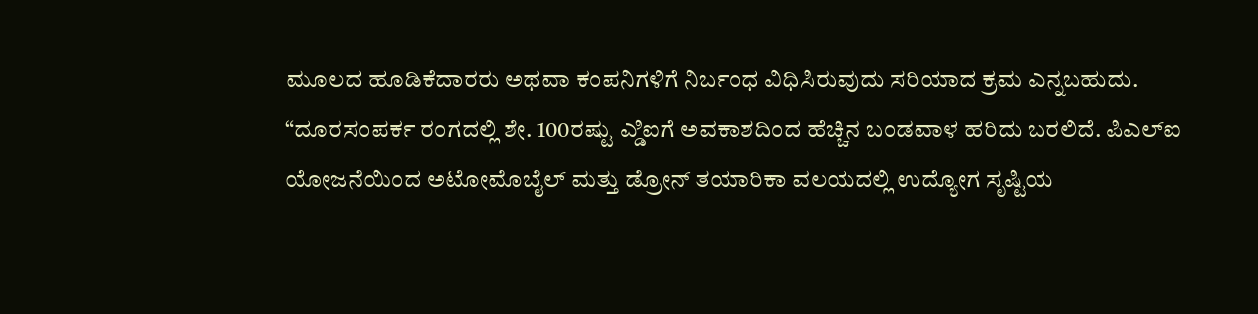ಮೂಲದ ಹೂಡಿಕೆದಾರರು ಅಥವಾ ಕಂಪನಿಗಳಿಗೆ ನಿರ್ಬಂಧ ವಿಧಿಸಿರುವುದು ಸರಿಯಾದ ಕ್ರಮ ಎನ್ನಬಹುದು. “ದೂರಸಂಪರ್ಕ ರಂಗದಲ್ಲಿ ಶೇ. 100ರಷ್ಟು ಎ್ಡಿಐಗೆ ಅವಕಾಶದಿಂದ ಹೆಚ್ಚಿನ ಬಂಡವಾಳ ಹರಿದು ಬರಲಿದೆ. ಪಿಎಲ್ಐ ಯೋಜನೆಯಿಂದ ಅಟೋಮೊಬೈಲ್ ಮತ್ತು ಡ್ರೋನ್ ತಯಾರಿಕಾ ವಲಯದಲ್ಲಿ ಉದ್ಯೋಗ ಸೃಷ್ಟಿಯ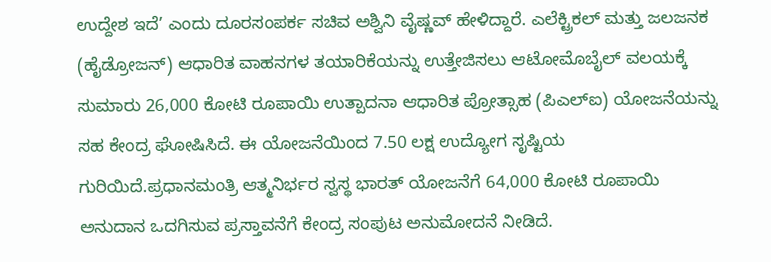ಉದ್ದೇಶ ಇದೆ’ ಎಂದು ದೂರಸಂಪರ್ಕ ಸಚಿವ ಅಶ್ವಿನಿ ವೈಷ್ಣವ್ ಹೇಳಿದ್ದಾರೆ. ಎಲೆಕ್ಟ್ರಿಕಲ್ ಮತ್ತು ಜಲಜನಕ (ಹೈಡ್ರೋಜನ್) ಆಧಾರಿತ ವಾಹನಗಳ ತಯಾರಿಕೆಯನ್ನು ಉತ್ತೇಜಿಸಲು ಆಟೋಮೊಬೈಲ್ ವಲಯಕ್ಕೆ ಸುಮಾರು 26,000 ಕೋಟಿ ರೂಪಾಯಿ ಉತ್ಪಾದನಾ ಆಧಾರಿತ ಪ್ರೋತ್ಸಾಹ (ಪಿಎಲ್ಐ) ಯೋಜನೆಯನ್ನು ಸಹ ಕೇಂದ್ರ ಘೋಷಿಸಿದೆ. ಈ ಯೋಜನೆಯಿಂದ 7.50 ಲಕ್ಷ ಉದ್ಯೋಗ ಸೃಷ್ಟಿಯ ಗುರಿಯಿದೆ.ಪ್ರಧಾನಮಂತ್ರಿ ಆತ್ಮನಿರ್ಭರ ಸ್ವಸ್ಥ ಭಾರತ್ ಯೋಜನೆಗೆ 64,000 ಕೋಟಿ ರೂಪಾಯಿ ಅನುದಾನ ಒದಗಿಸುವ ಪ್ರಸ್ತಾವನೆಗೆ ಕೇಂದ್ರ ಸಂಪುಟ ಅನುಮೋದನೆ ನೀಡಿದೆ.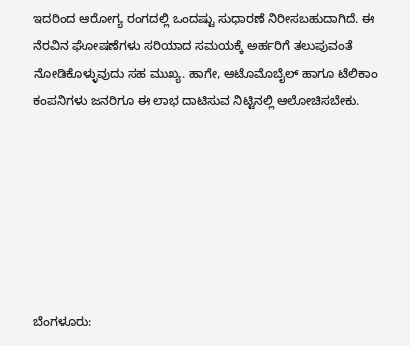ಇದರಿಂದ ಆರೋಗ್ಯ ರಂಗದಲ್ಲಿ ಒಂದಷ್ಟು ಸುಧಾರಣೆ ನಿರೀಸಬಹುದಾಗಿದೆ. ಈ ನೆರವಿನ ಘೋಷಣೆಗಳು ಸರಿಯಾದ ಸಮಯಕ್ಕೆ ಅರ್ಹರಿಗೆ ತಲುಪುವಂತೆ ನೋಡಿಕೊಳ್ಳುವುದು ಸಹ ಮುಖ್ಯ. ಹಾಗೇ, ಆಟೊಮೊಬೈಲ್ ಹಾಗೂ ಟೆಲಿಕಾಂ ಕಂಪನಿಗಳು ಜನರಿಗೂ ಈ ಲಾಭ ದಾಟಿಸುವ ನಿಟ್ಟಿನಲ್ಲಿ ಆಲೋಚಿಸಬೇಕು.







ಬೆಂಗಳೂರು: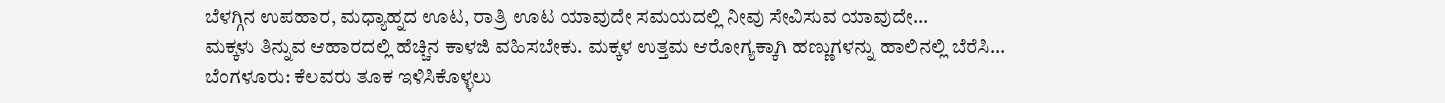ಬೆಳಗ್ಗಿನ ಉಪಹಾರ, ಮಧ್ಯಾಹ್ನದ ಊಟ, ರಾತ್ರಿ ಊಟ ಯಾವುದೇ ಸಮಯದಲ್ಲಿ ನೀವು ಸೇವಿಸುವ ಯಾವುದೇ…
ಮಕ್ಕಳು ತಿನ್ನುವ ಆಹಾರದಲ್ಲಿ ಹೆಚ್ಚಿನ ಕಾಳಜಿ ವಹಿಸಬೇಕು. ಮಕ್ಕಳ ಉತ್ತಮ ಆರೋಗ್ಯಕ್ಕಾಗಿ ಹಣ್ಣುಗಳನ್ನು ಹಾಲಿನಲ್ಲಿ ಬೆರೆಸಿ…
ಬೆಂಗಳೂರು: ಕೆಲವರು ತೂಕ ಇಳಿಸಿಕೊಳ್ಳಲು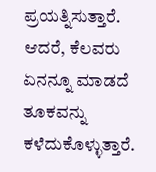ಪ್ರಯತ್ನಿಸುತ್ತಾರೆ. ಆದರೆ, ಕೆಲವರು ಏನನ್ನೂ ಮಾಡದೆ ತೂಕವನ್ನು ಕಳೆದುಕೊಳ್ಳುತ್ತಾರೆ.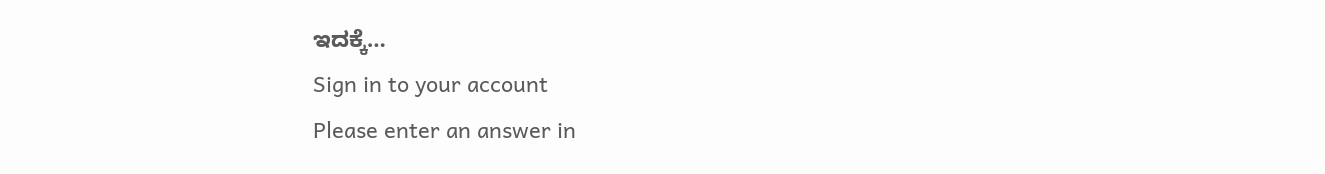ಇದಕ್ಕೆ…
Sign in to your account
Please enter an answer in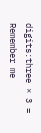digits:three × 3 =
Remember me